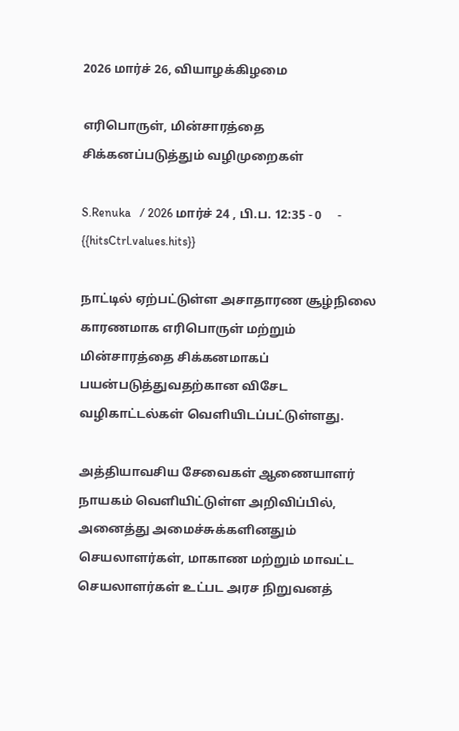2026 மார்ச் 26, வியாழக்கிழமை

எரிபொருள், மின்சாரத்தை சிக்கனப்படுத்தும் வழிமுறைகள்

S.Renuka   / 2026 மார்ச் 24 , பி.ப. 12:35 - 0     - {{hitsCtrl.values.hits}}

நாட்டில் ஏற்பட்டுள்ள அசாதாரண சூழ்நிலை காரணமாக எரிபொருள் மற்றும் மின்சாரத்தை சிக்கனமாகப் பயன்படுத்துவதற்கான விசேட வழிகாட்டல்கள் வெளியிடப்பட்டுள்ளது.

அத்தியாவசிய சேவைகள் ஆணையாளர் நாயகம் வெளியிட்டுள்ள அறிவிப்பில், அனைத்து அமைச்சுக்களினதும் செயலாளர்கள், மாகாண மற்றும் மாவட்ட செயலாளர்கள் உட்பட அரச நிறுவனத்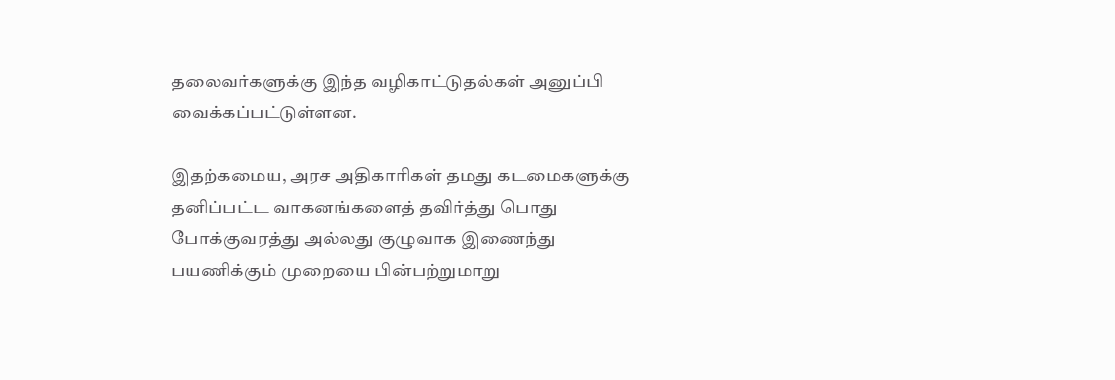தலைவர்களுக்கு இந்த வழிகாட்டுதல்கள் அனுப்பி வைக்கப்பட்டுள்ளன.

இதற்கமைய, அரச அதிகாரிகள் தமது கடமைகளுக்கு தனிப்பட்ட வாகனங்களைத் தவிர்த்து பொது போக்குவரத்து அல்லது குழுவாக இணைந்து பயணிக்கும் முறையை பின்பற்றுமாறு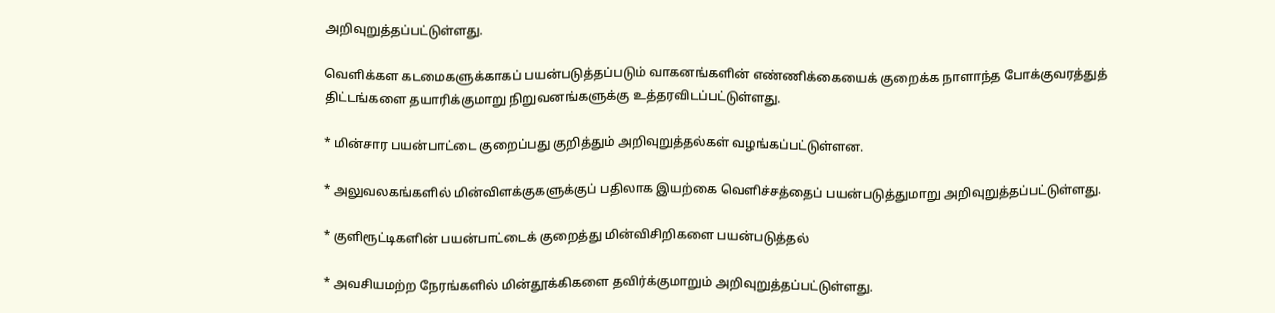அறிவுறுத்தப்பட்டுள்ளது.

வெளிக்கள கடமைகளுக்காகப் பயன்படுத்தப்படும் வாகனங்களின் எண்ணிக்கையைக் குறைக்க நாளாந்த போக்குவரத்துத் திட்டங்களை தயாரிக்குமாறு நிறுவனங்களுக்கு உத்தரவிடப்பட்டுள்ளது.

* மின்சார பயன்பாட்டை குறைப்பது குறித்தும் அறிவுறுத்தல்கள் வழங்கப்பட்டுள்ளன.

* அலுவலகங்களில் மின்விளக்குகளுக்குப் பதிலாக இயற்கை வெளிச்சத்தைப் பயன்படுத்துமாறு அறிவுறுத்தப்பட்டுள்ளது.

* குளிரூட்டிகளின் பயன்பாட்டைக் குறைத்து மின்விசிறிகளை பயன்படுத்தல்

* அவசியமற்ற நேரங்களில் மின்தூக்கிகளை தவிர்க்குமாறும் அறிவுறுத்தப்பட்டுள்ளது.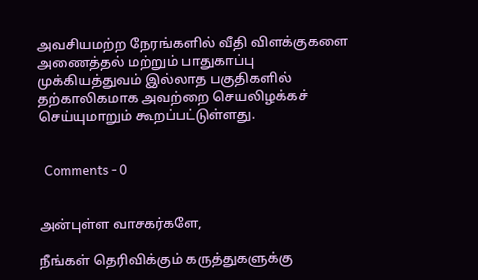அவசியமற்ற நேரங்களில் வீதி விளக்குகளை அணைத்தல் மற்றும் பாதுகாப்பு முக்கியத்துவம் இல்லாத பகுதிகளில் தற்காலிகமாக அவற்றை செயலிழக்கச் செய்யுமாறும் கூறப்பட்டுள்ளது.


  Comments - 0


அன்புள்ள வாசகர்களே,

நீங்கள் தெரிவிக்கும் கருத்துகளுக்கு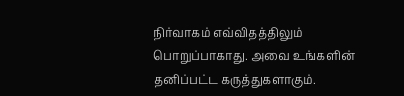நிர்வாகம் எவ்விதத்திலும் பொறுப்பாகாது. அவை உங்களின் தனிப்பட்ட கருத்துகளாகும்.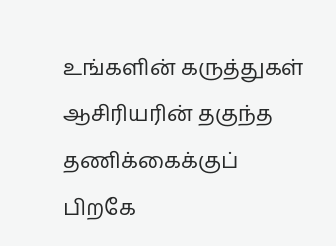உங்களின் கருத்துகள் ஆசிரியரின் தகுந்த தணிக்கைக்குப் பிறகே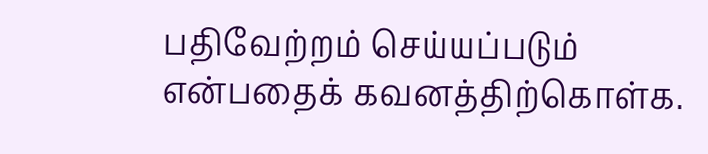பதிவேற்றம் செய்யப்படும் என்பதைக் கவனத்திற்கொள்க.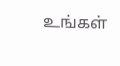உங்கள்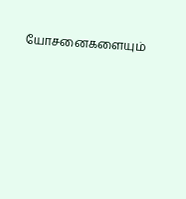யோசனைகளையும்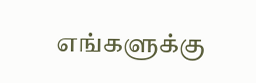எங்களுக்கு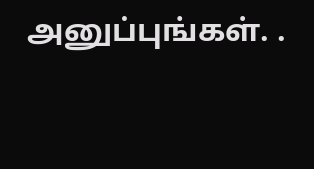அனுப்புங்கள். .